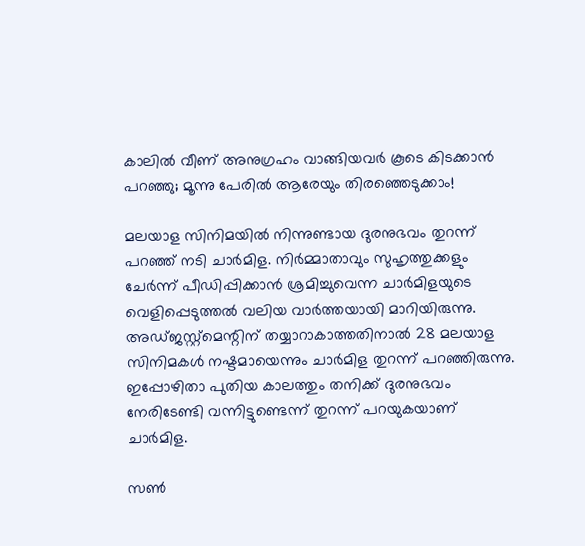കാലില്‍ വീണ് അനുഗ്രഹം വാങ്ങിയവര്‍ കൂടെ കിടക്കാന്‍ പറഞ്ഞു; മൂന്നു പേരില്‍ ആരേയും തിരഞ്ഞെടുക്കാം!

മലയാള സിനിമയില്‍ നിന്നുണ്ടായ ദുരനുഭവം തുറന്ന് പറഞ്ഞ് നടി ചാര്‍മിള. നിര്‍മ്മാതാവും സുഹൃത്തുക്കളും ചേര്‍ന്ന് പീഡിപ്പിക്കാന്‍ ശ്രമിച്ചുവെന്ന ചാര്‍മിളയുടെ വെളിപ്പെടുത്തല്‍ വലിയ വാര്‍ത്തയായി മാറിയിരുന്നു. അഡ്ജസ്റ്റ്‌മെന്റിന് തയ്യാറാകാത്തതിനാല്‍ 28 മലയാള സിനിമകള്‍ നഷ്ടമായെന്നും ചാര്‍മിള തുറന്ന് പറഞ്ഞിരുന്നു. ഇപ്പോഴിതാ പുതിയ കാലത്തും തനിക്ക് ദുരനുഭവം നേരിടേണ്ടി വന്നിട്ടുണ്ടെന്ന് തുറന്ന് പറയുകയാണ് ചാര്‍മിള.

സണ്‍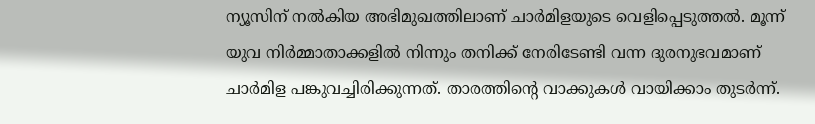ന്യൂസിന് നല്‍കിയ അഭിമുഖത്തിലാണ് ചാര്‍മിളയുടെ വെളിപ്പെടുത്തല്‍. മൂന്ന് യുവ നിര്‍മ്മാതാക്കളില്‍ നിന്നും തനിക്ക് നേരിടേണ്ടി വന്ന ദുരനുഭവമാണ് ചാര്‍മിള പങ്കുവച്ചിരിക്കുന്നത്. താരത്തിന്റെ വാക്കുകള്‍ വായിക്കാം തുടര്‍ന്ന്.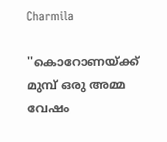Charmila

''കൊറോണയ്ക്ക് മുമ്പ് ഒരു അമ്മ വേഷം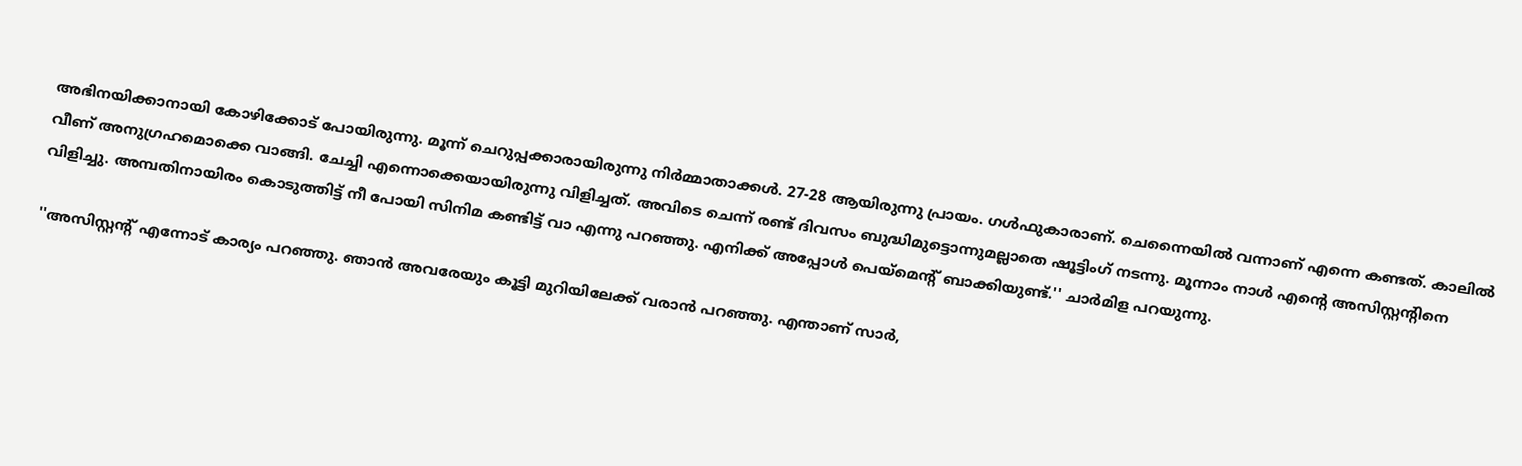അഭിനയിക്കാനായി കോഴിക്കോട് പോയിരുന്നു. മൂന്ന് ചെറുപ്പക്കാരായിരുന്നു നിര്‍മ്മാതാക്കള്‍. 27-28 ആയിരുന്നു പ്രായം. ഗള്‍ഫുകാരാണ്. ചെന്നൈയില്‍ വന്നാണ് എന്നെ കണ്ടത്. കാലില്‍ വീണ് അനുഗ്രഹമൊക്കെ വാങ്ങി. ചേച്ചി എന്നൊക്കെയായിരുന്നു വിളിച്ചത്. അവിടെ ചെന്ന് രണ്ട് ദിവസം ബുദ്ധിമുട്ടൊന്നുമല്ലാതെ ഷൂട്ടിംഗ് നടന്നു. മൂന്നാം നാള്‍ എന്റെ അസിസ്റ്റന്റിനെ വിളിച്ചു. അമ്പതിനായിരം കൊടുത്തിട്ട് നീ പോയി സിനിമ കണ്ടിട്ട് വാ എന്നു പറഞ്ഞു. എനിക്ക് അപ്പോള്‍ പെയ്‌മെന്റ് ബാക്കിയുണ്ട്.'' ചാര്‍മിള പറയുന്നു.

''അസിസ്റ്റന്റ് എന്നോട് കാര്യം പറഞ്ഞു. ഞാന്‍ അവരേയും കൂട്ടി മുറിയിലേക്ക് വരാന്‍ പറഞ്ഞു. എന്താണ് സാര്‍,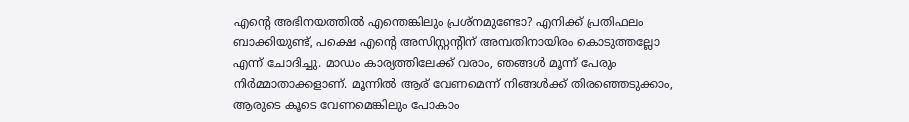എന്റെ അഭിനയത്തില്‍ എന്തെങ്കിലും പ്രശ്‌നമുണ്ടോ? എനിക്ക് പ്രതിഫലം ബാക്കിയുണ്ട്, പക്ഷെ എന്റെ അസിസ്റ്റന്റിന് അമ്പതിനായിരം കൊടുത്തല്ലോ എന്ന് ചോദിച്ചു. മാഡം കാര്യത്തിലേക്ക് വരാം, ഞങ്ങള്‍ മൂന്ന് പേരും നിര്‍മ്മാതാക്കളാണ്. മൂന്നില്‍ ആര് വേണമെന്ന് നിങ്ങള്‍ക്ക് തിരഞ്ഞെടുക്കാം, ആരുടെ കൂടെ വേണമെങ്കിലും പോകാം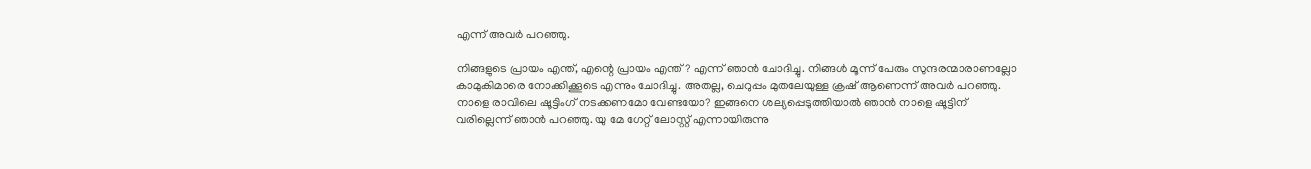എന്ന് അവര്‍ പറഞ്ഞു.

നിങ്ങളുടെ പ്രായം എന്ത്, എന്റെ പ്രായം എന്ത്? എന്ന് ഞാന്‍ ചോദിച്ചു. നിങ്ങള്‍ മൂന്ന് പേരും സുന്ദരന്മാരാണല്ലോ കാമുകിമാരെ നോക്കിക്കൂടെ എന്നും ചോദിച്ചു. അതല്ല, ചെറുപ്പം മുതലേയുള്ള ക്രഷ് ആണെന്ന് അവര്‍ പറഞ്ഞു. നാളെ രാവിലെ ഷൂട്ടിംഗ് നടക്കണമോ വേണ്ടയോ? ഇങ്ങനെ ശല്യപ്പെടുത്തിയാല്‍ ഞാന്‍ നാളെ ഷൂട്ടിന് വരില്ലെന്ന് ഞാന്‍ പറഞ്ഞു. യു മേ ഗേറ്റ് ലോസ്റ്റ് എന്നായിരുന്നു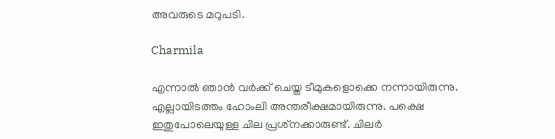അവരുടെ മറുപടി.

Charmila

എന്നാല്‍ ഞാന്‍ വര്‍ക്ക് ചെയ്ത ടീമുകളൊക്കെ നന്നായിരുന്നു. എല്ലായിടത്തം ഹോംലി അന്തരീക്ഷമായിരുന്നു. പക്ഷെ ഇതുപോലെയുള്ള ചില പ്രശ്‌നക്കാരുണ്ട്. ചിലര്‍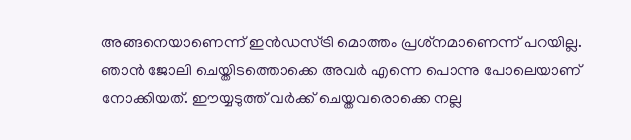അങ്ങനെയാണെന്ന് ഇന്‍ഡസ്ട്രി മൊത്തം പ്രശ്‌നമാണെന്ന് പറയില്ല. ഞാന്‍ ജോലി ചെയ്തിടത്തൊക്കെ അവര്‍ എന്നെ പൊന്നു പോലെയാണ് നോക്കിയത്. ഈയ്യടുത്ത് വര്‍ക്ക് ചെയ്തവരൊക്കെ നല്ല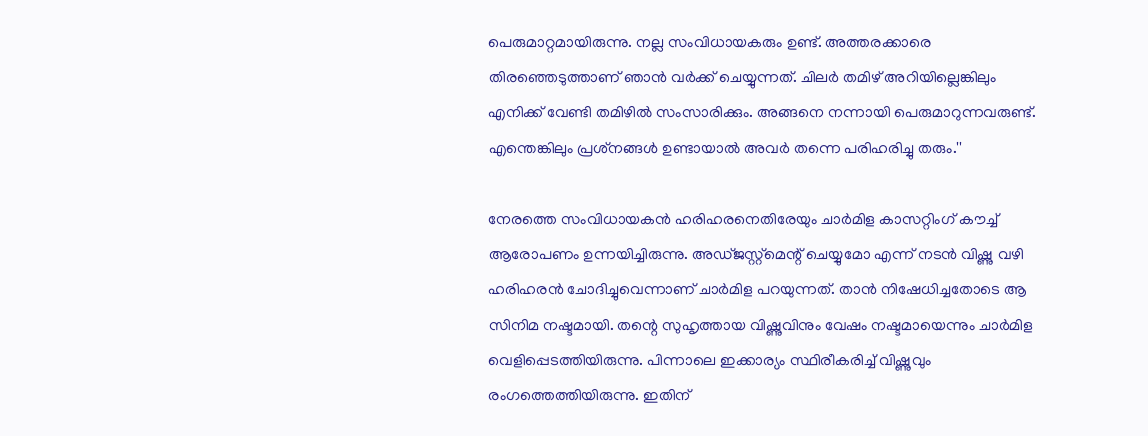പെരുമാറ്റമായിരുന്നു. നല്ല സംവിധായകരും ഉണ്ട്. അത്തരക്കാരെ തിരഞ്ഞെടുത്താണ് ഞാന്‍ വര്‍ക്ക് ചെയ്യുന്നത്. ചിലര്‍ തമിഴ് അറിയില്ലെങ്കിലും എനിക്ക് വേണ്ടി തമിഴില്‍ സംസാരിക്കും. അങ്ങനെ നന്നായി പെരുമാറുന്നവരുണ്ട്. എന്തെങ്കിലും പ്രശ്‌നങ്ങള്‍ ഉണ്ടായാല്‍ അവര്‍ തന്നെ പരിഹരിച്ചു തരും.''

നേരത്തെ സംവിധായകന്‍ ഹരിഹരനെതിരേയും ചാര്‍മിള കാസറ്റിംഗ് കൗച്ച് ആരോപണം ഉന്നയിച്ചിരുന്നു. അഡ്ജസ്റ്റ്‌മെന്റ് ചെയ്യുമോ എന്ന് നടന്‍ വിഷ്ണു വഴി ഹരിഹരന്‍ ചോദിച്ചുവെന്നാണ് ചാര്‍മിള പറയുന്നത്. താന്‍ നിഷേധിച്ചതോടെ ആ സിനിമ നഷ്ടമായി. തന്റെ സുഹൃത്തായ വിഷ്ണുവിനും വേഷം നഷ്ടമായെന്നും ചാര്‍മിള വെളിപ്പെടത്തിയിരുന്നു. പിന്നാലെ ഇക്കാര്യം സ്ഥിരീകരിച്ച് വിഷ്ണുവും രംഗത്തെത്തിയിരുന്നു. ഇതിന്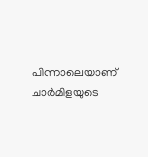പിന്നാലെയാണ് ചാര്‍മിളയുടെ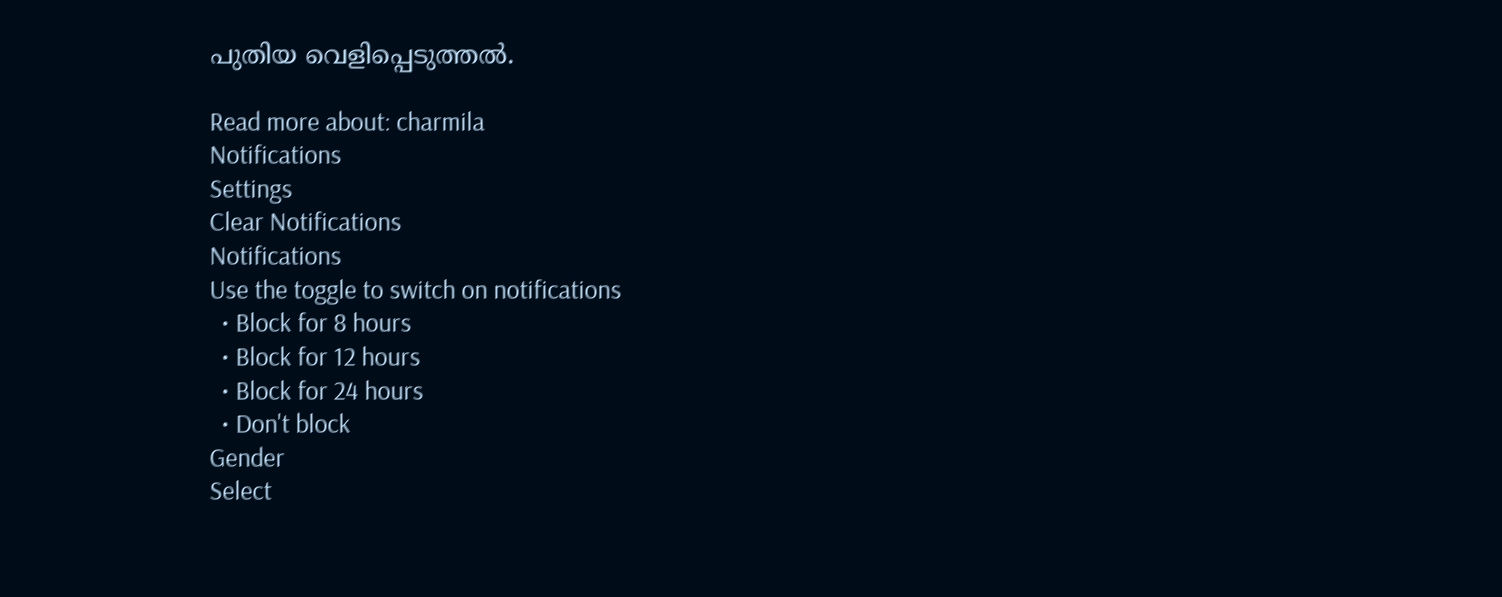പുതിയ വെളിപ്പെടുത്തല്‍.

Read more about: charmila
Notifications
Settings
Clear Notifications
Notifications
Use the toggle to switch on notifications
  • Block for 8 hours
  • Block for 12 hours
  • Block for 24 hours
  • Don't block
Gender
Select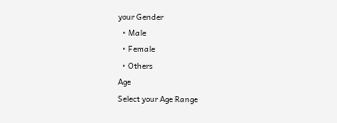your Gender
  • Male
  • Female
  • Others
Age
Select your Age Range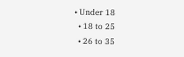• Under 18
  • 18 to 25
  • 26 to 35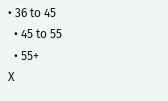• 36 to 45
  • 45 to 55
  • 55+
X